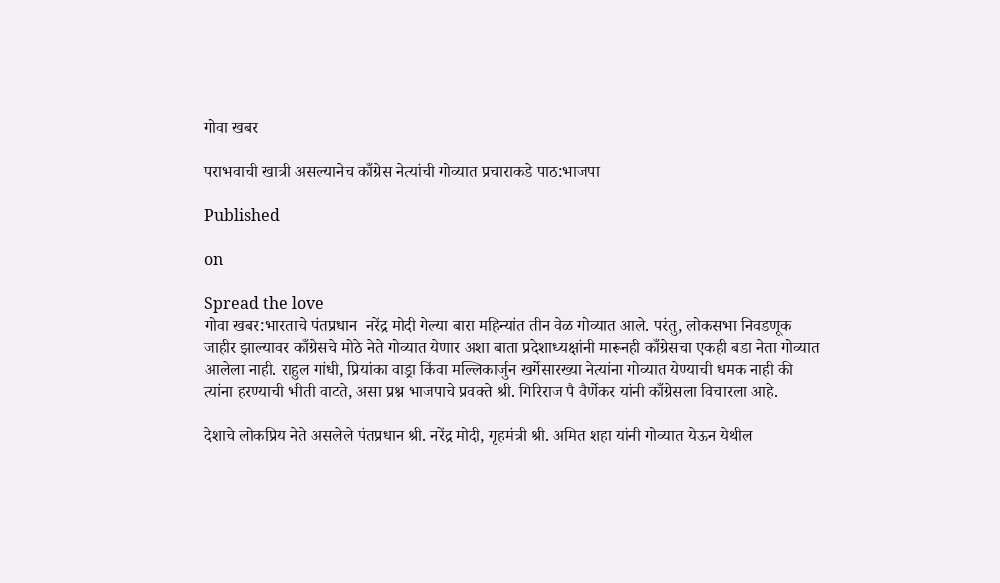गोवा खबर

पराभवाची खात्री असल्यानेच काँग्रेस नेत्यांची गोव्यात प्रचाराकडे पाठ:भाजपा

Published

on

Spread the love
गोवा खबर:भारताचे पंतप्रधान  नरेंद्र मोदी गेल्या बारा महिन्यांत तीन वेळ गोव्यात आले. परंतु, लोकसभा निवडणूक जाहीर झाल्यावर काँग्रेसचे मोठे नेते गोव्यात येणार अशा बाता प्रदेशाध्यक्षांनी मारूनही काँग्रेसचा एकही बडा नेता गोव्यात आलेला नाही. राहुल गांधी, प्रियांका वाड्रा किंवा मल्लिकार्जुन खर्गेसारख्या नेत्यांना गोव्यात येण्याची धमक नाही की त्यांना हरण्याची भीती वाटते, असा प्रश्न भाजपाचे प्रवक्ते श्री. गिरिराज पै वैर्णेकर यांनी काँग्रेसला विचारला आहे.

देशाचे लोकप्रिय नेते असलेले पंतप्रधान श्री. नरेंद्र मोदी, गृहमंत्री श्री. अमित शहा यांनी गोव्यात येऊन येथील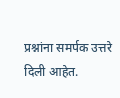प्रश्नांना समर्पक उत्तरे दिली आहेत.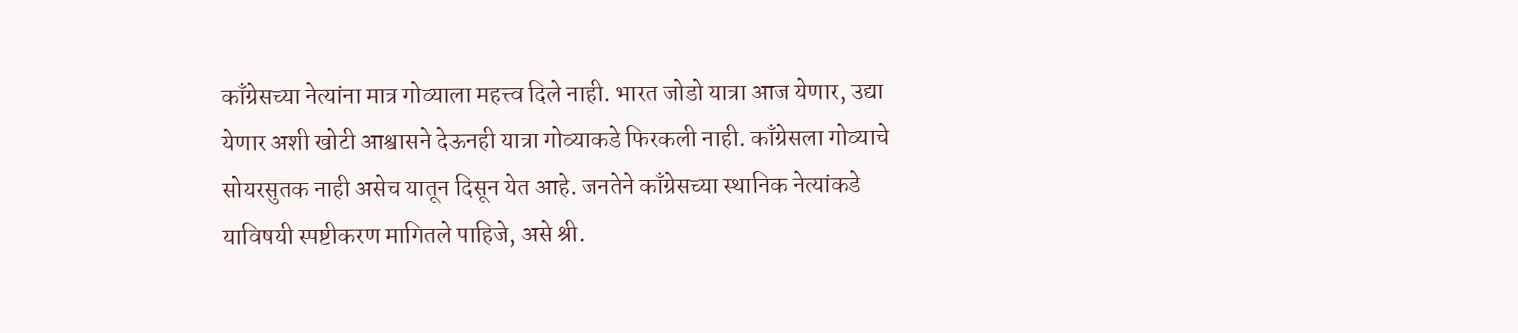काँग्रेसच्या नेत्यांना मात्र गोव्याला महत्त्व दिले नाही. भारत जोडो यात्रा आज येणार, उद्या येणार अशी खोटी आश्वासने देऊनही यात्रा गोव्याकडे फिरकली नाही. काँग्रेसला गोव्याचे सोयरसुतक नाही असेच यातून दिसून येत आहे. जनतेने काँग्रेसच्या स्थानिक नेत्यांकडे याविषयी स्पष्टीकरण मागितले पाहिजे, असे श्री.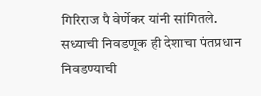गिरिराज पै वेर्णेकर यांनी सांगितले.
सध्याची निवडणूक ही देशाचा पंतप्रधान निवडण्याची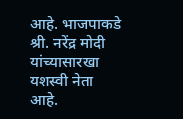आहे. भाजपाकडे श्री. नरेंद्र मोदी यांच्यासारखा यशस्वी नेता आहे.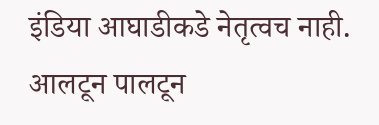इंडिया आघाडीकडे नेतृत्वच नाही. आलटून पालटून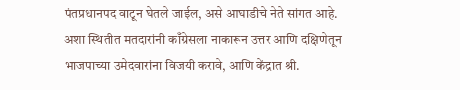पंतप्रधानपद वाटून घेतले जाईल, असे आघाडीचे नेते सांगत आहे. अशा स्थितीत मतदारांनी काँग्रेसला नाकारून उत्तर आणि दक्षिणेतून भाजपाच्या उमेदवारांना विजयी करावे, आणि केंद्रात श्री.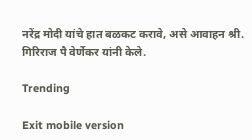नरेंद्र मोदी यांचे हात बळकट करावे, असे आवाहन श्री. गिरिराज पै वेर्णेकर यांनी केले.

Trending

Exit mobile version